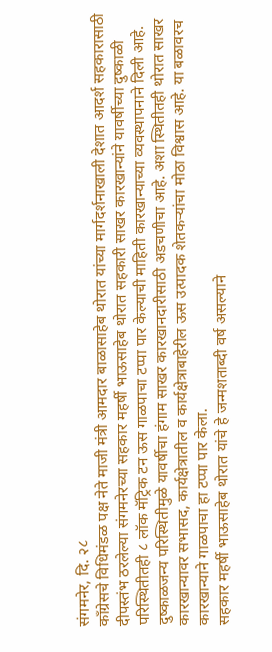संगमनेर, दि. २८
काँग्रेसचे विधिमंडळ पक्ष नेते माजी मंत्री आमदार बाळासाहेब थोरात यांच्या मार्गदर्शनाखाली देशात आदर्श सहकारासाठी दीपस्तंभ ठरलेल्या संगमनेरच्या सहकार महर्षी भाऊसाहेब थोरात सहकारी साखर कारखान्यांने यावर्षीच्या दुष्काळी परिस्थितीतही ८ लॉक मॅट्रिक टन ऊस गाळपाचा टप्पा पार केल्याची माहिती कारखान्याच्या व्यवस्थापनाने दिली आहे.
दुष्काळजन्य परिस्थितीमुळे यावर्षीचा हंगाम साखर कारखानदारीसाठी अडचणीचा आहे. अशा स्थितीतही थोरात साखर कारखान्यावर सभासद, कार्यक्षेत्रातील व कार्यक्षेत्राबाहेरील ऊस उत्पादक शेतकऱ्यांचा मोठा विश्वास आहे. या बळावरच कारखान्याने गाळपाचा हा टप्पा पार केला.
सहकार महर्षी भाऊसाहेब थोरात यांचे हे जन्मशताब्दी वर्ष असल्याने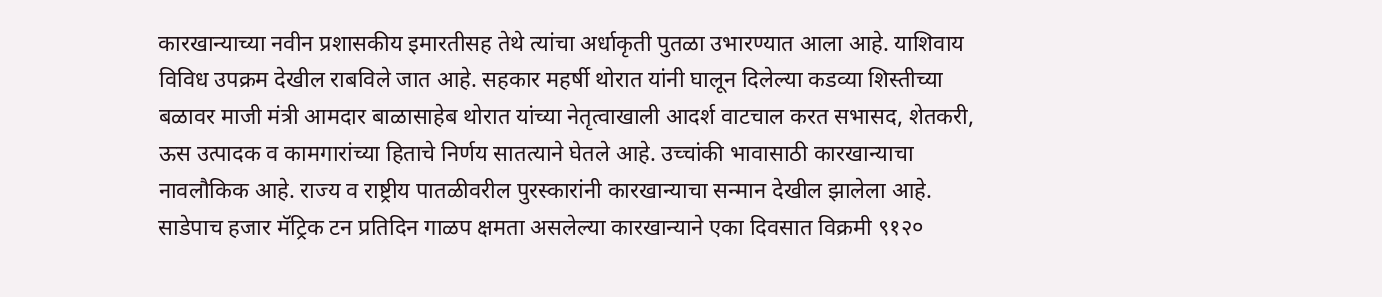कारखान्याच्या नवीन प्रशासकीय इमारतीसह तेथे त्यांचा अर्धाकृती पुतळा उभारण्यात आला आहे. याशिवाय विविध उपक्रम देखील राबविले जात आहे. सहकार महर्षी थोरात यांनी घालून दिलेल्या कडव्या शिस्तीच्या बळावर माजी मंत्री आमदार बाळासाहेब थोरात यांच्या नेतृत्वाखाली आदर्श वाटचाल करत सभासद, शेतकरी, ऊस उत्पादक व कामगारांच्या हिताचे निर्णय सातत्याने घेतले आहे. उच्चांकी भावासाठी कारखान्याचा नावलौकिक आहे. राज्य व राष्ट्रीय पातळीवरील पुरस्कारांनी कारखान्याचा सन्मान देखील झालेला आहे.
साडेपाच हजार मॅट्रिक टन प्रतिदिन गाळप क्षमता असलेल्या कारखान्याने एका दिवसात विक्रमी ९१२०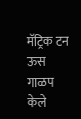मॅट्रिक टन ऊस गाळप केले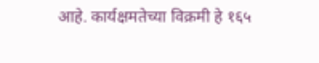आहे. कार्यक्षमतेच्या विक्रमी हे १६५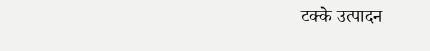टक्के उत्पादन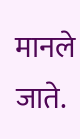मानले जाते.